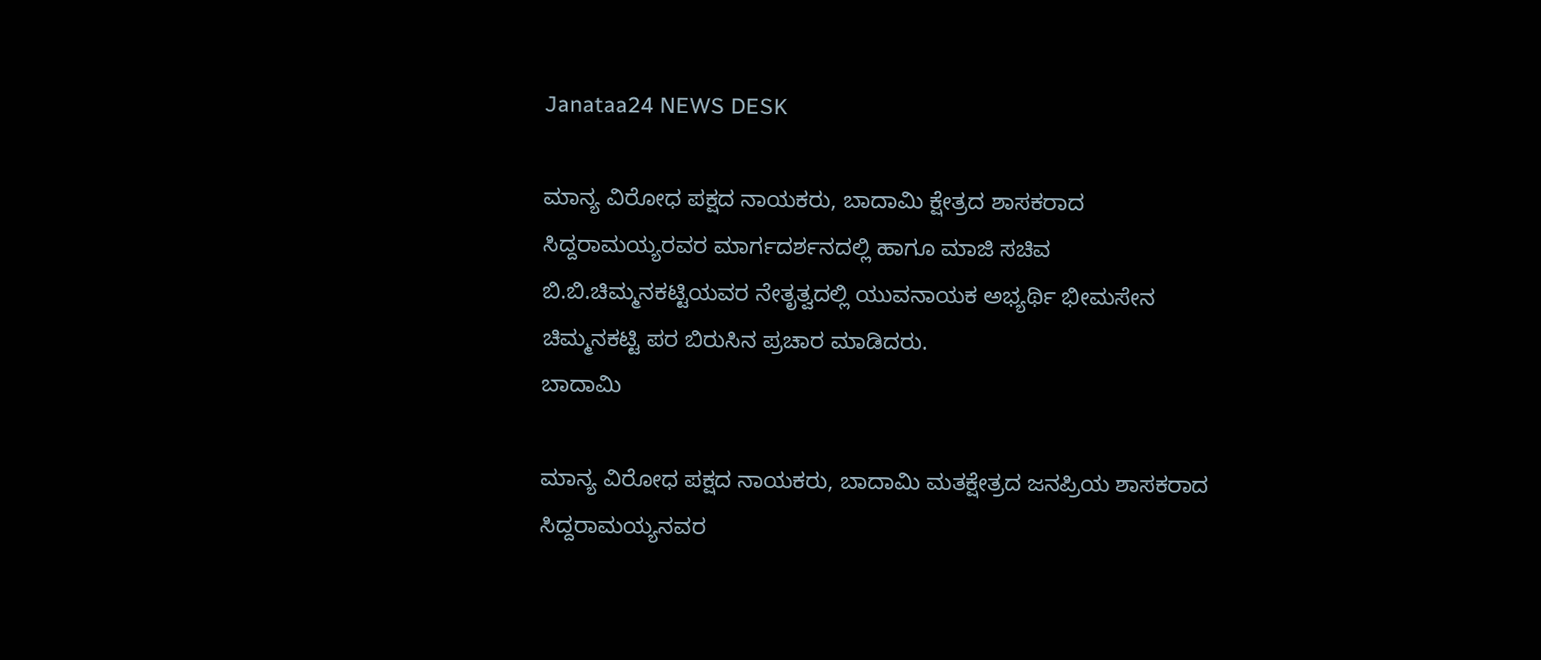Janataa24 NEWS DESK

ಮಾನ್ಯ ವಿರೋಧ ಪಕ್ಷದ ನಾಯಕರು, ಬಾದಾಮಿ ಕ್ಷೇತ್ರದ ಶಾಸಕರಾದ ಸಿದ್ದರಾಮಯ್ಯರವರ ಮಾರ್ಗದರ್ಶನದಲ್ಲಿ ಹಾಗೂ ಮಾಜಿ ಸಚಿವ ಬಿ.ಬಿ.ಚಿಮ್ಮನಕಟ್ಟಿಯವರ ನೇತೃತ್ವದಲ್ಲಿ ಯುವನಾಯಕ ಅಭ್ಯರ್ಥಿ ಭೀಮಸೇನ ಚಿಮ್ಮನಕಟ್ಟಿ ಪರ ಬಿರುಸಿನ ಪ್ರಚಾರ ಮಾಡಿದರು.
ಬಾದಾಮಿ

ಮಾನ್ಯ ವಿರೋಧ ಪಕ್ಷದ ನಾಯಕರು, ಬಾದಾಮಿ ಮತಕ್ಷೇತ್ರದ ಜನಪ್ರಿಯ ಶಾಸಕರಾದ ಸಿದ್ದರಾಮಯ್ಯನವರ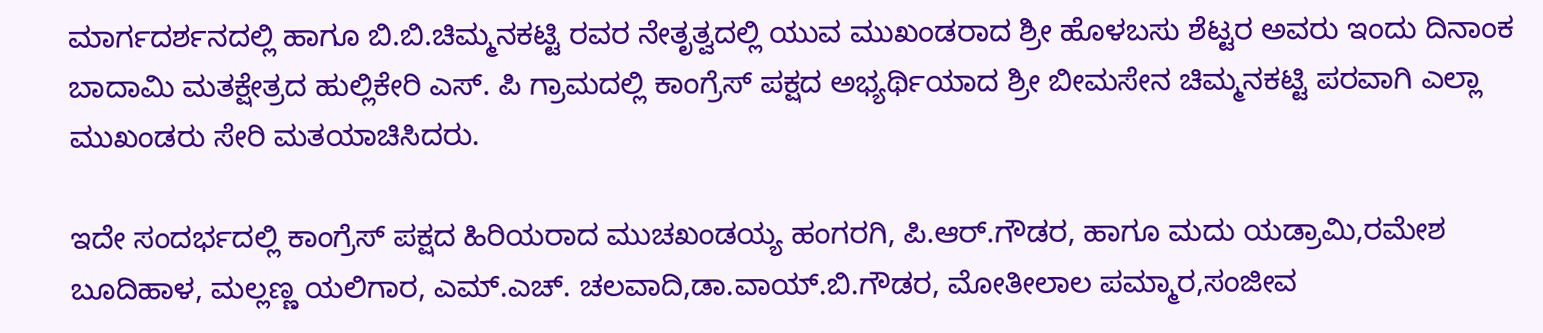ಮಾರ್ಗದರ್ಶನದಲ್ಲಿ ಹಾಗೂ ಬಿ.ಬಿ.ಚಿಮ್ಮನಕಟ್ಟಿ ರವರ ನೇತೃತ್ವದಲ್ಲಿ ಯುವ ಮುಖಂಡರಾದ ಶ್ರೀ ಹೊಳಬಸು ಶೆಟ್ಟರ ಅವರು ಇಂದು ದಿನಾಂಕ ಬಾದಾಮಿ ಮತಕ್ಷೇತ್ರದ ಹುಲ್ಲಿಕೇರಿ ಎಸ್. ಪಿ ಗ್ರಾಮದಲ್ಲಿ ಕಾಂಗ್ರೆಸ್ ಪಕ್ಷದ ಅಭ್ಯರ್ಥಿಯಾದ ಶ್ರೀ ಬೀಮಸೇನ ಚಿಮ್ಮನಕಟ್ಟಿ ಪರವಾಗಿ ಎಲ್ಲಾ ಮುಖಂಡರು ಸೇರಿ ಮತಯಾಚಿಸಿದರು.

ಇದೇ ಸಂದರ್ಭದಲ್ಲಿ ಕಾಂಗ್ರೆಸ್ ಪಕ್ಷದ ಹಿರಿಯರಾದ ಮುಚಖಂಡಯ್ಯ ಹಂಗರಗಿ, ಪಿ.ಆರ್.ಗೌಡರ, ಹಾಗೂ ಮದು ಯಡ್ರಾಮಿ,ರಮೇಶ ಬೂದಿಹಾಳ, ಮಲ್ಲಣ್ಣ ಯಲಿಗಾರ, ಎಮ್.ಎಚ್. ಚಲವಾದಿ,ಡಾ.ವಾಯ್.ಬಿ.ಗೌಡರ, ಮೋತೀಲಾಲ ಪಮ್ಮಾರ,ಸಂಜೀವ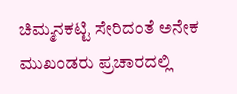ಚಿಮ್ಮನಕಟ್ಟಿ ಸೇರಿದಂತೆ ಅನೇಕ ಮುಖಂಡರು ಪ್ರಚಾರದಲ್ಲಿ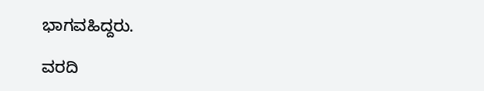ಭಾಗವಹಿದ್ದರು.

ವರದಿ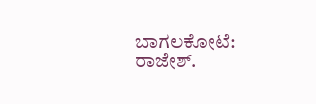ಬಾಗಲಕೋಟೆ: ರಾಜೇಶ್.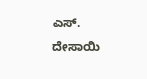ಎಸ್. ದೇಸಾಯಿ